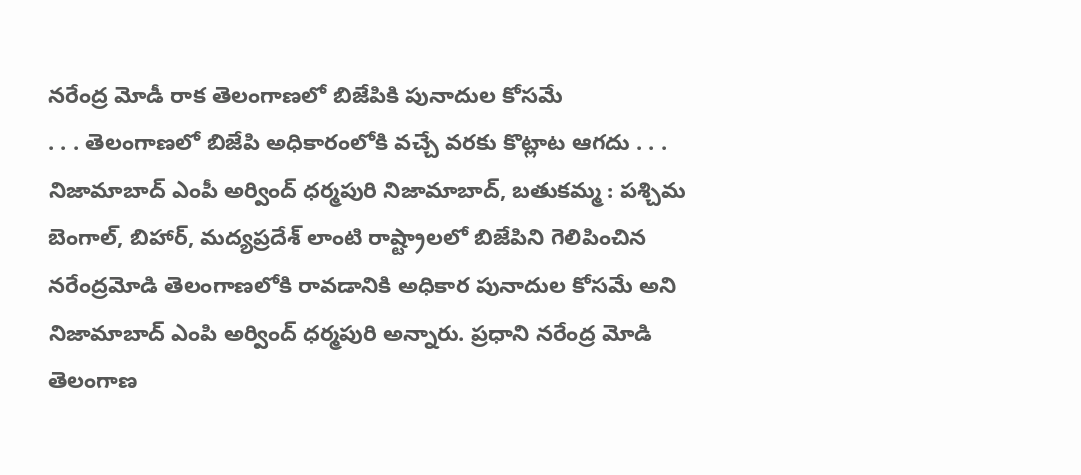నరేంద్ర మోడీ రాక తెలంగాణలో బిజేపికి పునాదుల కోసమే
. . . తెలంగాణలో బిజేపి అధికారంలోకి వచ్చే వరకు కొట్లాట ఆగదు . . . నిజామాబాద్ ఎంపీ అర్వింద్ ధర్మపురి నిజామాబాద్, బతుకమ్మ : పశ్చిమ బెంగాల్, బిహార్, మద్యప్రదేశ్ లాంటి రాష్ట్రాలలో బిజేపిని గెలిపించిన నరేంద్రమోడి తెలంగాణలోకి రావడానికి అధికార పునాదుల కోసమే అని నిజామాబాద్ ఎంపి అర్వింద్ ధర్మపురి అన్నారు. ప్రధాని నరేంద్ర మోడి తెలంగాణ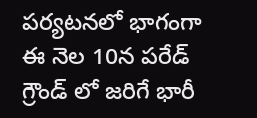పర్యటనలో భాగంగా ఈ నెల 10న పరేడ్ గ్రౌండ్ లో జరిగే భారీ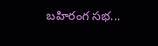బహిరంగ సభ...